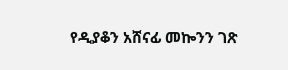የዲያቆን አሸናፊ መኰንን ገጽ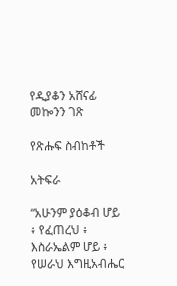የዲያቆን አሸናፊ መኰንን ገጽ

የጽሑፍ ስብከቶች

አትፍራ

“አሁንም ያዕቆብ ሆይ ፥ የፈጠረህ ፥ እስራኤልም ሆይ ፥ የሠራህ እግዚአብሔር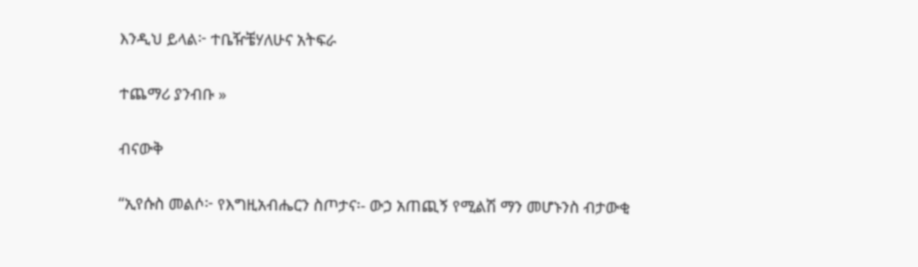እንዲህ ይላል፦ ተቤዥቼሃለሁና አትፍራ

ተጨማሪ ያንብቡ »

ብናውቅ

“ኢየሱስ መልሶ፦ የእግዚአብሔርን ስጦታና፡- ውኃ አጠጪኝ የሚልሽ ማን መሆኑንስ ብታውቂ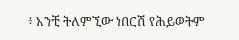፥ አንቺ ትለምኚው ነበርሽ የሕይወትም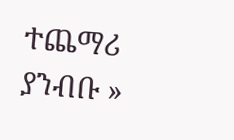ተጨማሪ ያንብቡ »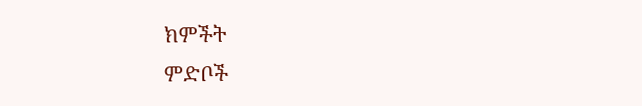ክምችት
ምድቦች